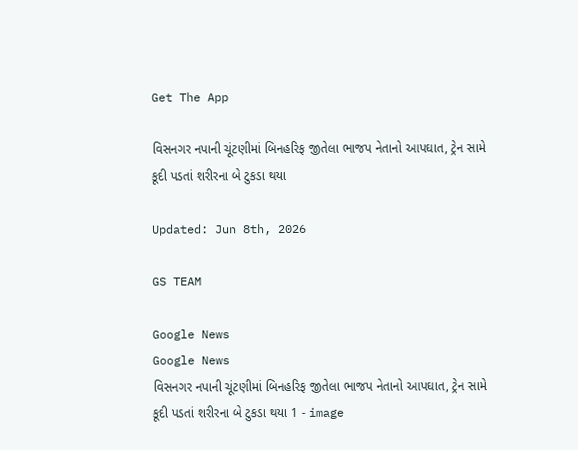Get The App

વિસનગર નપાની ચૂંટણીમાં બિનહરિફ જીતેલા ભાજપ નેતાનો આપઘાત, ટ્રેન સામે કૂદી પડતાં શરીરના બે ટુકડા થયા

Updated: Jun 8th, 2026

GS TEAM

Google News
Google News
વિસનગર નપાની ચૂંટણીમાં બિનહરિફ જીતેલા ભાજપ નેતાનો આપઘાત, ટ્રેન સામે કૂદી પડતાં શરીરના બે ટુકડા થયા 1 - image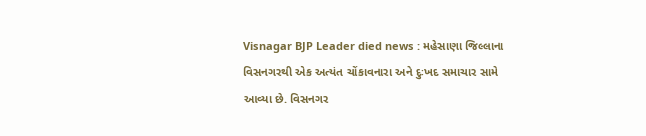Visnagar BJP Leader died news : મહેસાણા જિલ્લાના વિસનગરથી એક અત્યંત ચોંકાવનારા અને દુઃખદ સમાચાર સામે આવ્યા છે. વિસનગર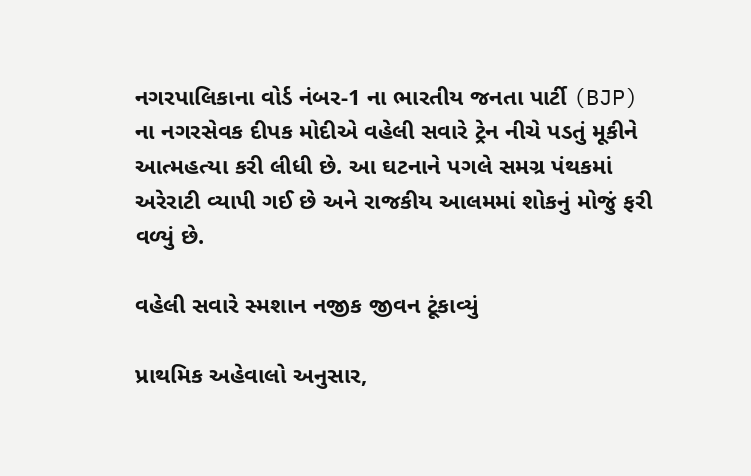નગરપાલિકાના વોર્ડ નંબર-1 ના ભારતીય જનતા પાર્ટી (BJP) ના નગરસેવક દીપક મોદીએ વહેલી સવારે ટ્રેન નીચે પડતું મૂકીને આત્મહત્યા કરી લીધી છે. આ ઘટનાને પગલે સમગ્ર પંથકમાં અરેરાટી વ્યાપી ગઈ છે અને રાજકીય આલમમાં શોકનું મોજું ફરી વળ્યું છે.

વહેલી સવારે સ્મશાન નજીક જીવન ટૂંકાવ્યું

પ્રાથમિક અહેવાલો અનુસાર,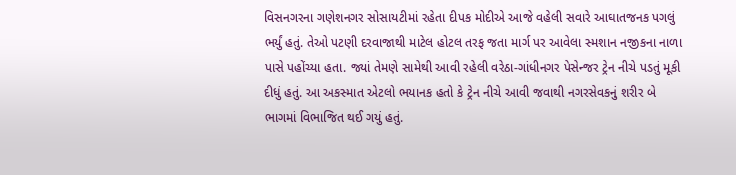વિસનગરના ગણેશનગર સોસાયટીમાં રહેતા દીપક મોદીએ આજે વહેલી સવારે આઘાતજનક પગલું ભર્યું હતું. તેઓ પટણી દરવાજાથી માટેલ હોટલ તરફ જતા માર્ગ પર આવેલા સ્મશાન નજીકના નાળા પાસે પહોંચ્યા હતા. જ્યાં તેમણે સામેથી આવી રહેલી વરેઠા-ગાંધીનગર પેસેન્જર ટ્રેન નીચે પડતું મૂકી દીધું હતું. આ અકસ્માત એટલો ભયાનક હતો કે ટ્રેન નીચે આવી જવાથી નગરસેવકનું શરીર બે ભાગમાં વિભાજિત થઈ ગયું હતું.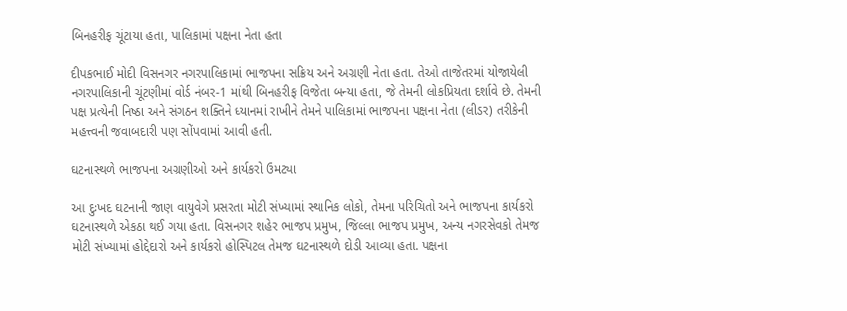બિનહરીફ ચૂંટાયા હતા, પાલિકામાં પક્ષના નેતા હતા

દીપકભાઈ મોદી વિસનગર નગરપાલિકામાં ભાજપના સક્રિય અને અગ્રણી નેતા હતા. તેઓ તાજેતરમાં યોજાયેલી નગરપાલિકાની ચૂંટણીમાં વોર્ડ નંબર-1 માંથી બિનહરીફ વિજેતા બન્યા હતા, જે તેમની લોકપ્રિયતા દર્શાવે છે. તેમની પક્ષ પ્રત્યેની નિષ્ઠા અને સંગઠન શક્તિને ધ્યાનમાં રાખીને તેમને પાલિકામાં ભાજપના પક્ષના નેતા (લીડર) તરીકેની મહત્ત્વની જવાબદારી પણ સોંપવામાં આવી હતી.

ઘટનાસ્થળે ભાજપના અગ્રણીઓ અને કાર્યકરો ઉમટ્યા

આ દુઃખદ ઘટનાની જાણ વાયુવેગે પ્રસરતા મોટી સંખ્યામાં સ્થાનિક લોકો, તેમના પરિચિતો અને ભાજપના કાર્યકરો ઘટનાસ્થળે એકઠા થઈ ગયા હતા. વિસનગર શહેર ભાજપ પ્રમુખ, જિલ્લા ભાજપ પ્રમુખ, અન્ય નગરસેવકો તેમજ મોટી સંખ્યામાં હોદ્દેદારો અને કાર્યકરો હોસ્પિટલ તેમજ ઘટનાસ્થળે દોડી આવ્યા હતા. પક્ષના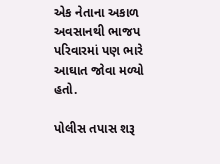એક નેતાના અકાળ અવસાનથી ભાજપ પરિવારમાં પણ ભારે આઘાત જોવા મળ્યો હતો.

પોલીસ તપાસ શરૂ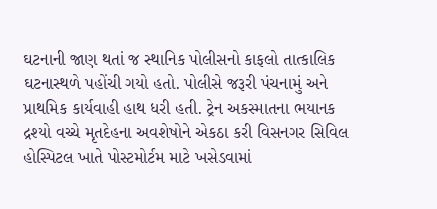ઘટનાની જાણ થતાં જ સ્થાનિક પોલીસનો કાફલો તાત્કાલિક ઘટનાસ્થળે પહોંચી ગયો હતો. પોલીસે જરૂરી પંચનામું અને પ્રાથમિક કાર્યવાહી હાથ ધરી હતી. ટ્રેન અકસ્માતના ભયાનક દ્રશ્યો વચ્ચે મૃતદેહના અવશેષોને એકઠા કરી વિસનગર સિવિલ હોસ્પિટલ ખાતે પોસ્ટમોર્ટમ માટે ખસેડવામાં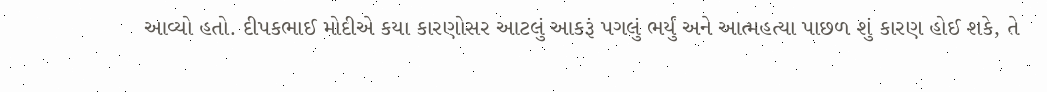આવ્યો હતો. દીપકભાઈ મોદીએ કયા કારણોસર આટલું આકરૂં પગલું ભર્યું અને આત્મહત્યા પાછળ શું કારણ હોઈ શકે, તે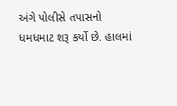અંગે પોલીસે તપાસનો ધમધમાટ શરૂ કર્યો છે. હાલમાં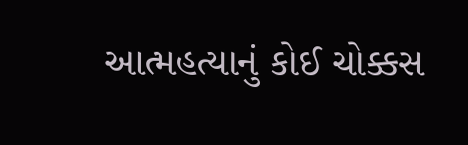આત્મહત્યાનું કોઈ ચોક્કસ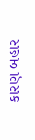કારણ બહાર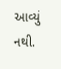આવ્યું નથી.